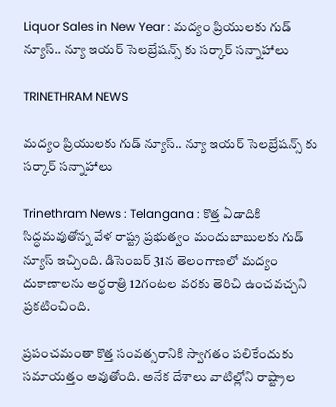Liquor Sales in New Year : మద్యం ప్రియులకు గుడ్ న్యూస్.. న్యూ ఇయర్ సెలబ్రేషన్స్ కు సర్కార్ సన్నాహాలు

TRINETHRAM NEWS

మద్యం ప్రియులకు గుడ్ న్యూస్.. న్యూ ఇయర్ సెలబ్రేషన్స్ కు సర్కార్ సన్నాహాలు

Trinethram News : Telangana : కొత్త ఏడాదికి సిద్ధమవుతోన్న వేళ రాష్ట్ర ప్రభుత్వం మందుబాబులకు గుడ్ న్యూస్ ఇచ్చింది. డిసెంబర్ 31న తెలంగాణలో మద్యం దుకాణాలను అర్థరాత్రి 12గంటల వరకు తెరిచి ఉంచవచ్చని ప్రకటించింది.

ప్రపంచమంతా కొత్త సంవత్సరానికి స్వాగతం పలికేందుకు సమాయత్తం అవుతోంది. అనేక దేశాలు వాటిల్లోని రాష్ట్రాల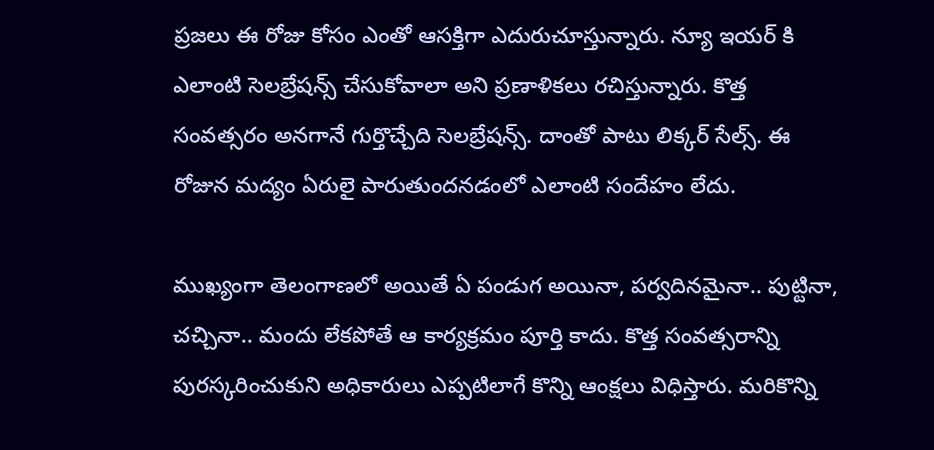ప్రజలు ఈ రోజు కోసం ఎంతో ఆసక్తిగా ఎదురుచూస్తున్నారు. న్యూ ఇయర్ కి ఎలాంటి సెలబ్రేషన్స్ చేసుకోవాలా అని ప్రణాళికలు రచిస్తున్నారు. కొత్త సంవత్సరం అనగానే గుర్తొచ్చేది సెలబ్రేషన్స్. దాంతో పాటు లిక్కర్ సేల్స్. ఈ రోజున మద్యం ఏరులై పారుతుందనడంలో ఎలాంటి సందేహం లేదు.

ముఖ్యంగా తెలంగాణలో అయితే ఏ పండుగ అయినా, పర్వదినమైనా.. పుట్టినా, చచ్చినా.. మందు లేకపోతే ఆ కార్యక్రమం పూర్తి కాదు. కొత్త సంవత్సరాన్ని పురస్కరించుకుని అధికారులు ఎప్పటిలాగే కొన్ని ఆంక్షలు విధిస్తారు. మరికొన్ని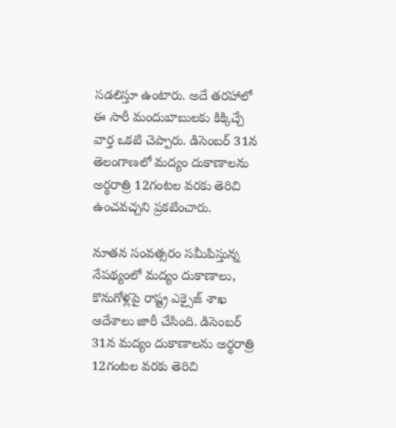సడలిస్తూ ఉంటారు. అదే తరహాలో ఈ సారీ మందుబాబులకు కిక్కిచ్చే వార్త ఒకటి చెప్పారు. డిసెంబర్ 31న తెలంగాణలో మద్యం దుకాణాలను అర్థరాత్రి 12గంటల వరకు తెరిచి ఉంచవచ్చని ప్రకటించారు.

నూతన సంవత్సరం సమీపిస్తున్న నేపథ్యంలో మద్యం దుకాణాలు, కొనుగోళ్లపై రాష్ట్ర ఎక్సైజ్ శాఖ ఆదేశాలు జారీ చేసింది. డిసెంబర్ 31న మద్యం దుకాణాలను అర్థరాత్రి 12గంటల వరకు తెరిచి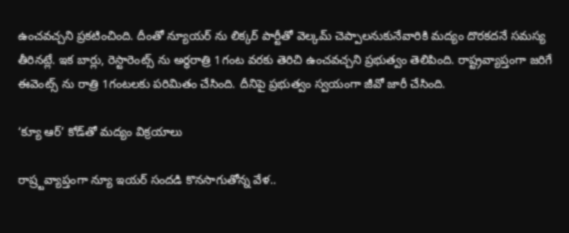ఉంచవచ్చని ప్రకటించింది. దీంతో న్యూయర్ ను లిక్కర్ పార్టీతో వెల్కమ్ చెప్పాలనుకునేవారికి మద్యం దొరకదనే సమస్య తీరినట్లే. ఇక బార్లు, రెస్టారెంట్స్ ను అర్థరాత్రి 1గంట వరకు తెరిచి ఉంచవచ్చని ప్రభుత్వం తెలిపింది. రాష్ట్రవ్యాప్తంగా జరిగే ఈవెంట్స్ ను రాత్రి 1గంటలకు పరిమితం చేసింది. దీనిపై ప్రభుత్వం స్వయంగా జీవో జారీ చేసింది.

‘క్యూ ఆర్‌’ కోడ్‌తో మద్యం విక్రయాలు

రాష్ర్టవ్యాప్తంగా న్యూ ఇయర్ సందడి కొనసాగుతోన్న వేళ..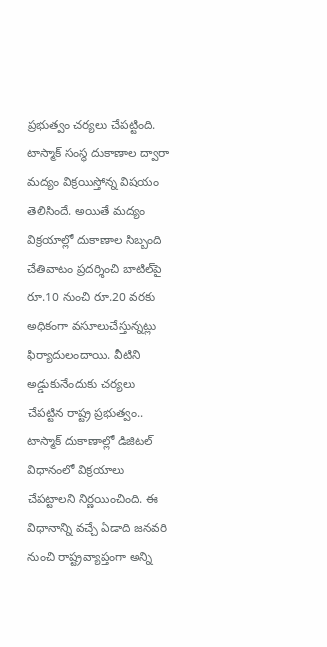ప్రభుత్వం చర్యలు చేపట్టింది. టాస్మాక్‌ సంస్థ దుకాణాల ద్వారా మద్యం విక్రయిస్తోన్న విషయం తెలిసిందే. అయితే మద్యం విక్రయాల్లో దుకాణాల సిబ్బంది చేతివాటం ప్రదర్శించి బాటిల్‌పై రూ.10 నుంచి రూ.20 వరకు అధికంగా వసూలుచేస్తున్నట్లు ఫిర్యాదులందాయి. వీటిని అడ్డుకునేందుకు చర్యలు చేపట్టిన రాష్ట్ర ప్రభుత్వం.. టాస్మాక్‌ దుకాణాల్లో డిజిటల్‌ విధానంలో విక్రయాలు చేపట్టాలని నిర్ణయించింది. ఈ విధానాన్ని వచ్చే ఏడాది జనవరి నుంచి రాష్ట్రవ్యాప్తంగా అన్ని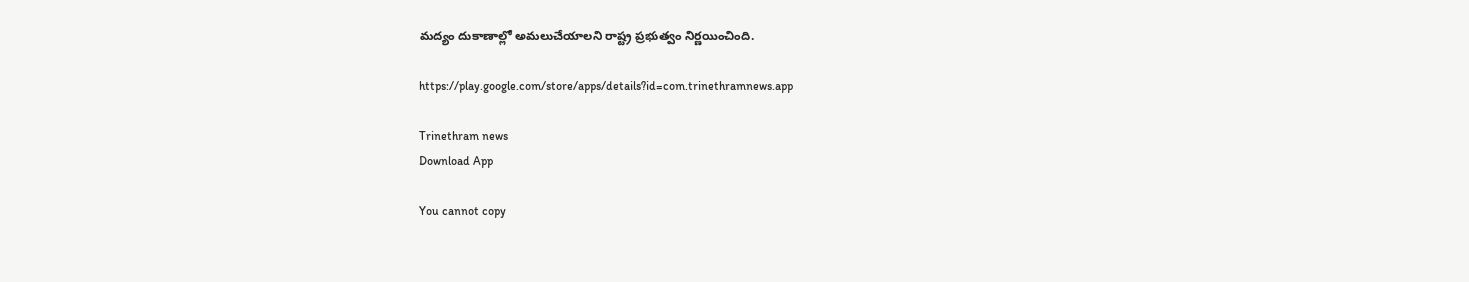మద్యం దుకాణాల్లో అమలుచేయాలని రాష్ట్ర ప్రభుత్వం నిర్ణయించింది.

https://play.google.com/store/apps/details?id=com.trinethramnews.app

Trinethram news
Download App

You cannot copy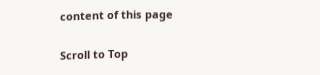content of this page

Scroll to Top